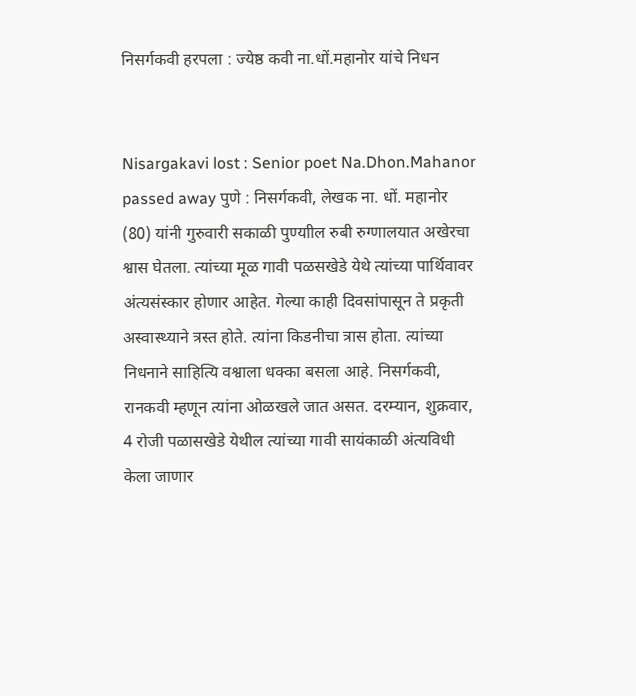निसर्गकवी हरपला : ज्येष्ठ कवी ना.धों.महानोर यांचे निधन


Nisargakavi lost : Senior poet Na.Dhon.Mahanor passed away पुणे : निसर्गकवी, लेखक ना. धों. महानोर (80) यांनी गुरुवारी सकाळी पुण्याील रुबी रुग्णालयात अखेरचा श्वास घेतला. त्यांच्या मूळ गावी पळसखेडे येथे त्यांच्या पार्थिवावर अंत्यसंस्कार होणार आहेत. गेल्या काही दिवसांपासून ते प्रकृती अस्वास्थ्याने त्रस्त होते. त्यांना किडनीचा त्रास होता. त्यांच्या निधनाने साहित्यि वश्वाला धक्का बसला आहे. निसर्गकवी, रानकवी म्हणून त्यांना ओळखले जात असत. दरम्यान, शुक्रवार, 4 रोजी पळासखेडे येथील त्यांच्या गावी सायंकाळी अंत्यविधी केला जाणार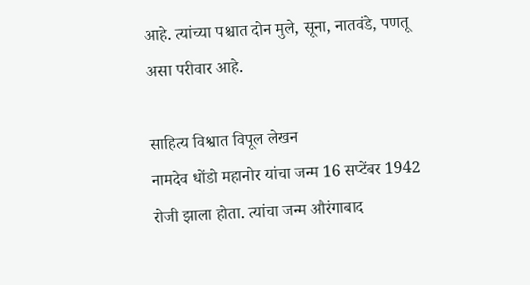आहे. त्यांच्या पश्चात दोन मुले, सूना, नातवंडे, पणतू असा परीवार आहे.

साहित्य विश्वात विपूल लेखन
नामदेव धोंडो महानोर यांचा जन्म 16 सप्टेंबर 1942 रोजी झाला होता. त्यांचा जन्म औरंगाबाद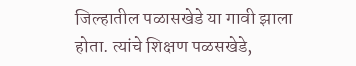जिल्हातील पळासखेडे या गावी झाला होता. त्यांचे शिक्षण पळसखेडे,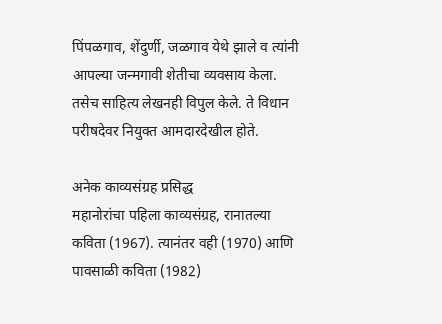पिंपळगाव, शेंदुर्णी, जळगाव येथे झाले व त्यांनी आपल्या जन्मगावी शेतीचा व्यवसाय केला. तसेच साहित्य लेखनही विपुल केले. ते विधान परीषदेवर नियुक्त आमदारदेखील होते.

अनेक काव्यसंग्रह प्रसिद्ध
महानोरांचा पहिला काव्यसंग्रह, रानातल्या कविता (1967). त्यानंतर वही (1970) आणि पावसाळी कविता (1982)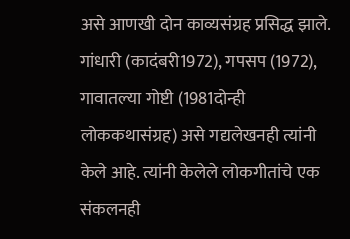असे आणखी दोन काव्यसंग्रह प्रसिद्ध झाले. गांधारी (कादंबरी1972), गपसप (1972), गावातल्या गोष्टी (1981दोन्ही लोककथासंग्रह) असे गद्यलेखनही त्यांनी केले आहे. त्यांनी केलेले लोकगीतांचे एक संकलनही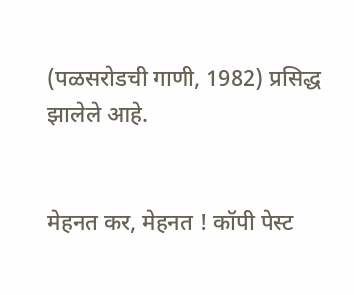(पळसरोडची गाणी, 1982) प्रसिद्ध झालेले आहे.


मेहनत कर, मेहनत ! कॉपी पेस्ट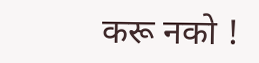करू नको !